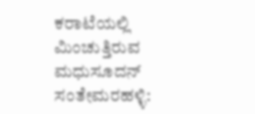ಕರಾಟೆಯಲ್ಲಿ ಮಿಂಚುತ್ತಿರುವ ಮಧುಸೂದನ್‌ ಸಂತೇಮರಹಳ್ಳಿ: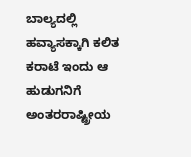ಬಾಲ್ಯದಲ್ಲಿ ಹವ್ಯಾಸಕ್ಕಾಗಿ ಕಲಿತ ಕರಾಟೆ ಇಂದು ಆ ಹುಡುಗನಿಗೆ ಅಂತರರಾಷ್ಟ್ರೀಯ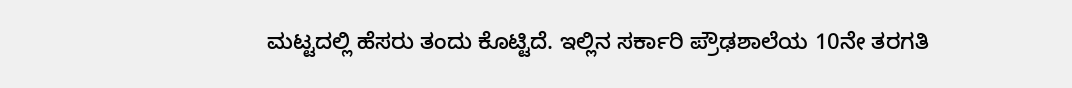ಮಟ್ಟದಲ್ಲಿ ಹೆಸರು ತಂದು ಕೊಟ್ಟಿದೆ. ಇಲ್ಲಿನ ಸರ್ಕಾರಿ ಪ್ರೌಢಶಾಲೆಯ 10ನೇ ತರಗತಿ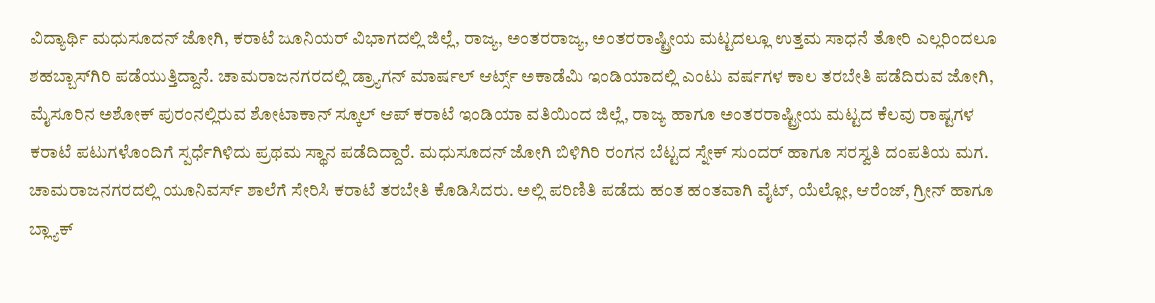ವಿದ್ಯಾರ್ಥಿ ಮಧುಸೂದನ್ ಜೋಗಿ, ಕರಾಟೆ ಜೂನಿಯರ್ ವಿಭಾಗದಲ್ಲಿ ಜಿಲ್ಲೆ, ರಾಜ್ಯ, ಅಂತರರಾಜ್ಯ, ಅಂತರರಾಷ್ಟ್ರೀಯ ಮಟ್ಟದಲ್ಲೂ ಉತ್ತಮ ಸಾಧನೆ ತೋರಿ ಎಲ್ಲರಿಂದಲೂ ಶಹಬ್ಬಾಸ್‌ಗಿರಿ ಪಡೆಯುತ್ತಿದ್ದಾನೆ. ಚಾಮರಾಜನಗರದಲ್ಲಿ ಡ್ರ್ಯಾಗನ್ ಮಾರ್ಷಲ್ ಆರ್ಟ್ಸ್‌ ಅಕಾಡೆಮಿ ಇಂಡಿಯಾದಲ್ಲಿ ಎಂಟು ವರ್ಷಗಳ ಕಾಲ ತರಬೇತಿ ಪಡೆದಿರುವ ಜೋಗಿ, ಮೈಸೂರಿನ ಅಶೋಕ್ ಪುರಂನಲ್ಲಿರುವ ಶೋಟಾಕಾನ್ ಸ್ಕೂಲ್ ಆಪ್ ಕರಾಟೆ ಇಂಡಿಯಾ ವತಿಯಿಂದ ಜಿಲ್ಲೆ, ರಾಜ್ಯ ಹಾಗೂ ಅಂತರರಾಷ್ಟ್ರೀಯ ಮಟ್ಟದ ಕೆಲವು ರಾಷ್ಟಗಳ ಕರಾಟೆ ಪಟುಗಳೊಂದಿಗೆ ಸ್ಪರ್ಧೆಗಿಳಿದು ಪ್ರಥಮ ಸ್ಥಾನ ಪಡೆದಿದ್ದಾರೆ. ಮಧುಸೂದನ್ ಜೋಗಿ ಬಿಳಿಗಿರಿ ರಂಗನ ಬೆಟ್ಟದ ಸ್ನೇಕ್ ಸುಂದರ್ ಹಾಗೂ ಸರಸ್ವತಿ ದಂಪತಿಯ ಮಗ. ಚಾಮರಾಜನಗರದಲ್ಲಿ ಯೂನಿವರ್ಸ್ ಶಾಲೆಗೆ ಸೇರಿಸಿ ಕರಾಟೆ ತರಬೇತಿ ಕೊಡಿಸಿದರು. ಅಲ್ಲಿ ಪರಿಣಿತಿ ಪಡೆದು ಹಂತ ಹಂತವಾಗಿ ವೈಟ್, ಯೆಲ್ಲೋ, ಆರೆಂಜ್, ಗ್ರೀನ್ ಹಾಗೂ ಬ್ಲ್ಯಾಕ್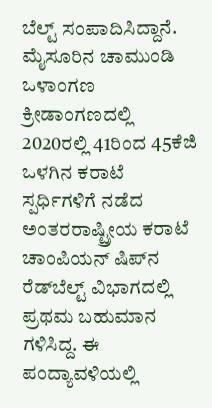ಬೆಲ್ಟ್ ಸಂಪಾದಿಸಿದ್ದಾನೆ. ಮೈಸೂರಿನ ಚಾಮುಂಡಿ ಒಳಾಂಗಣ ಕ್ರೀಡಾಂಗಣದಲ್ಲಿ 2020ರಲ್ಲಿ 41ರಿಂದ 45ಕೆಜಿ ಒಳಗಿನ ಕರಾಟೆ ಸ್ಪರ್ಧಿಗಳಿಗೆ ನಡೆದ ಅಂತರರಾಷ್ಟ್ರೀಯ ಕರಾಟೆ ಚಾಂಪಿಯನ್ ಷಿಪ್‍ನ ರೆಡ್‍ಬೆಲ್ಟ್ ವಿಭಾಗದಲ್ಲಿ ಪ್ರಥಮ ಬಹುಮಾನ ಗಳಿಸಿದ್ದ. ಈ ಪಂದ್ಯಾವಳಿಯಲ್ಲಿ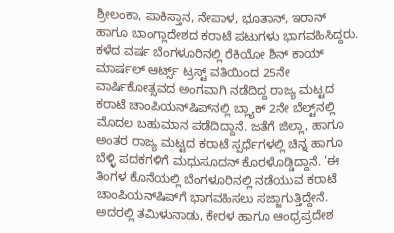ಶ್ರೀಲಂಕಾ, ಪಾಕಿಸ್ತಾನ, ನೇಪಾಳ, ಭೂತಾನ್, ಇರಾನ್ ಹಾಗೂ ಬಾಂಗ್ಲಾದೇಶದ ಕರಾಟೆ ಪಟುಗಳು ಭಾಗವಹಿಸಿದ್ದರು. ಕಳೆದ ವರ್ಷ ಬೆಂಗಳೂರಿನಲ್ಲಿ ರೆಕಿಯೋ ಶಿನ್ ಕಾಯ್ ಮಾರ್ಷಲ್ ಆರ್ಟ್ಸ್‌ ಟ್ರಸ್ಟ್ ವತಿಯಿಂದ 25ನೇ ವಾರ್ಷಿಕೋತ್ಸವದ ಅಂಗವಾಗಿ ನಡೆದಿದ್ದ ರಾಜ್ಯ ಮಟ್ಟದ ಕರಾಟೆ ಚಾಂಪಿಯನ್‌ಷಿಪ್‍ನಲ್ಲಿ ಬ್ಲ್ಯಾಕ್ 2ನೇ ಬೆಲ್ಟ್‌ನಲ್ಲಿ ಮೊದಲ ಬಹುಮಾನ ಪಡೆದಿದ್ದಾನೆ. ಜತೆಗೆ ಜಿಲ್ಲಾ, ಹಾಗೂ ಅಂತರ ರಾಜ್ಯ ಮಟ್ಟದ ಕರಾಟೆ ಸ್ಪರ್ಧೆಗಳಲ್ಲಿ ಚಿನ್ನ ಹಾಗೂ ಬೆಳ್ಳಿ ಪದಕಗಳಿಗೆ ಮಧುಸೂದನ್‌ ಕೊರಳೊಡ್ಡಿದ್ದಾನೆ. ‘ಈ ತಿಂಗಳ ಕೊನೆಯಲ್ಲಿ ಬೆಂಗಳೂರಿನಲ್ಲಿ ನಡೆಯುವ ಕರಾಟೆ ಚಾಂಪಿಯನ್‍ಷಿಪ್‍ಗೆ ಭಾಗವಹಿಸಲು ಸಜ್ಜಾಗುತ್ತಿದ್ದೇನೆ. ಅದರಲ್ಲಿ ತಮಿಳುನಾಡು, ಕೇರಳ ಹಾಗೂ ಆಂಧ್ರಪ್ರದೇಶ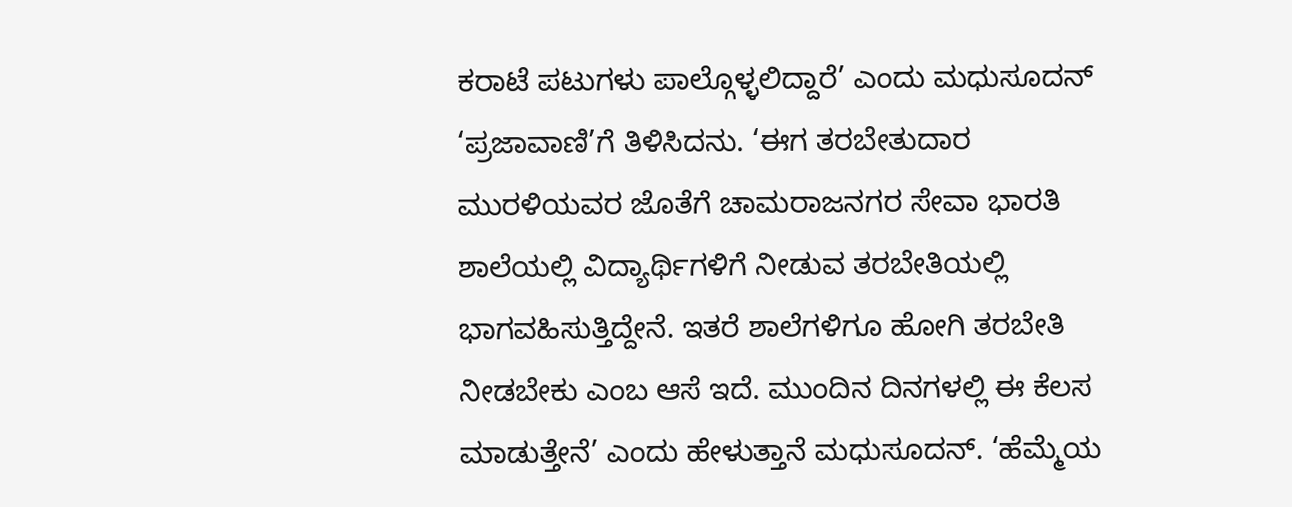ಕರಾಟೆ ಪಟುಗಳು ಪಾಲ್ಗೊಳ್ಳಲಿದ್ದಾರೆ’ ಎಂದು ಮಧುಸೂದನ್‌ ‘ಪ್ರಜಾವಾಣಿ’ಗೆ ತಿಳಿಸಿದನು. ‘ಈಗ ತರಬೇತುದಾರ ಮುರಳಿಯವರ ಜೊತೆಗೆ ಚಾಮರಾಜನಗರ ಸೇವಾ ಭಾರತಿ ಶಾಲೆಯಲ್ಲಿ ವಿದ್ಯಾರ್ಥಿಗಳಿಗೆ ನೀಡುವ ತರಬೇತಿಯಲ್ಲಿ ಭಾಗವಹಿಸುತ್ತಿದ್ದೇನೆ. ಇತರೆ ಶಾಲೆಗಳಿಗೂ ಹೋಗಿ ತರಬೇತಿ ನೀಡಬೇಕು ಎಂಬ ಆಸೆ ಇದೆ. ಮುಂದಿನ ದಿನಗಳಲ್ಲಿ ಈ ಕೆಲಸ ಮಾಡುತ್ತೇನೆ’ ಎಂದು ಹೇಳುತ್ತಾನೆ ಮಧುಸೂದನ್‌. ‘ಹೆಮ್ಮೆಯ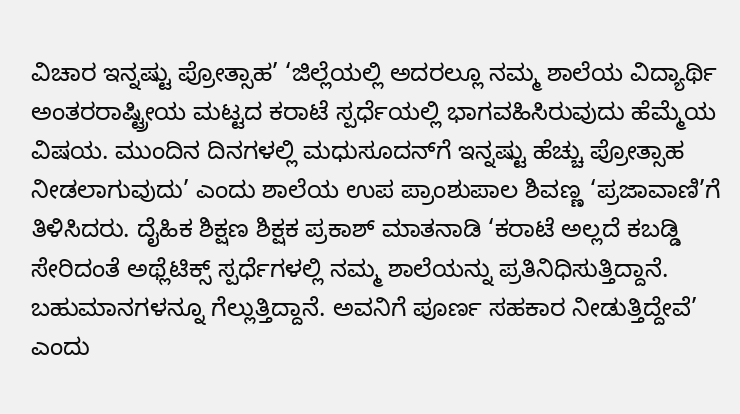ವಿಚಾರ ಇನ್ನಷ್ಟು ಪ್ರೋತ್ಸಾಹ’ ‘ಜಿಲ್ಲೆಯಲ್ಲಿ ಅದರಲ್ಲೂ ನಮ್ಮ ಶಾಲೆಯ ವಿದ್ಯಾರ್ಥಿ ಅಂತರರಾಷ್ಟ್ರೀಯ ಮಟ್ಟದ ಕರಾಟೆ ಸ್ಪರ್ಧೆಯಲ್ಲಿ ಭಾಗವಹಿಸಿರುವುದು ಹೆಮ್ಮೆಯ ವಿಷಯ. ಮುಂದಿನ ದಿನಗಳಲ್ಲಿ ಮಧುಸೂದನ್‌ಗೆ ಇನ್ನಷ್ಟು ಹೆಚ್ಚು ಪ್ರೋತ್ಸಾಹ ನೀಡಲಾಗುವುದು’ ಎಂದು ಶಾಲೆಯ ಉಪ ಪ್ರಾಂಶುಪಾಲ ಶಿವಣ್ಣ ‘ಪ್ರಜಾವಾಣಿ’ಗೆ ತಿಳಿಸಿದರು. ದೈಹಿಕ ಶಿಕ್ಷಣ ಶಿಕ್ಷಕ ಪ್ರಕಾಶ್ ಮಾತನಾಡಿ ‘ಕರಾಟೆ ಅಲ್ಲದೆ ಕಬಡ್ಡಿ ಸೇರಿದಂತೆ ಅಥ್ಲೆಟಿಕ್ಸ್‌ ಸ್ಪರ್ಧೆಗಳಲ್ಲಿ ನಮ್ಮ ಶಾಲೆಯನ್ನು ಪ್ರತಿನಿಧಿಸುತ್ತಿದ್ದಾನೆ. ಬಹುಮಾನಗಳನ್ನೂ ಗೆಲ್ಲುತ್ತಿದ್ದಾನೆ. ಅವನಿಗೆ ಪೂರ್ಣ ಸಹಕಾರ ನೀಡುತ್ತಿದ್ದೇವೆ’ ಎಂದು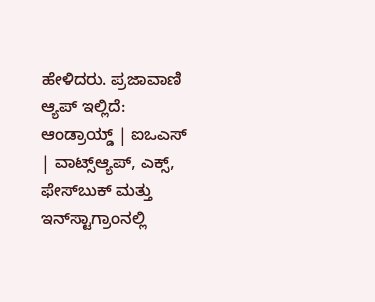ಹೇಳಿದರು. ಪ್ರಜಾವಾಣಿ ಆ್ಯಪ್ ಇಲ್ಲಿದೆ: ಆಂಡ್ರಾಯ್ಡ್ | ಐಒಎಸ್ | ವಾಟ್ಸ್ಆ್ಯಪ್, ಎಕ್ಸ್, ಫೇಸ್‌ಬುಕ್ ಮತ್ತು ಇನ್‌ಸ್ಟಾಗ್ರಾಂನಲ್ಲಿ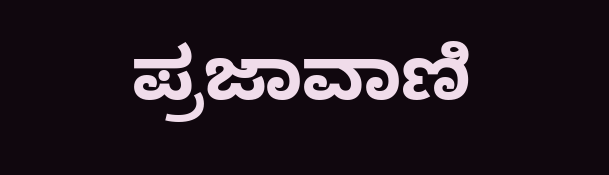ಪ್ರಜಾವಾಣಿ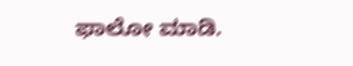ಫಾಲೋ ಮಾಡಿ.